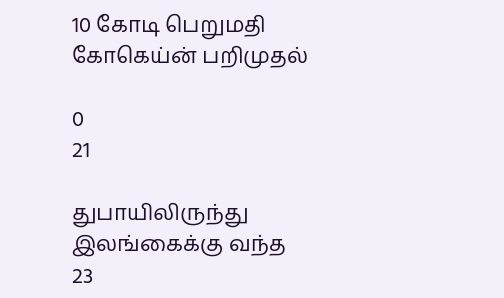10 கோடி பெறுமதி கோகெய்ன் பறிமுதல்

0
21

துபாயிலிருந்து இலங்கைக்கு வந்த 23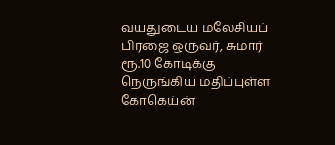வயதுடைய மலேசியப் பிரஜை ஒருவர், சுமார் ரூ.10 கோடிக்கு நெருங்கிய மதிப்புள்ள கோகெய்ன்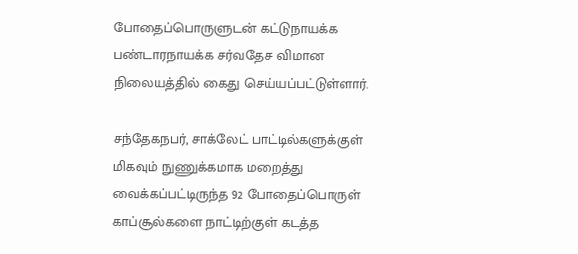போதைப்பொருளுடன் கட்டுநாயக்க பண்டாரநாயக்க சர்வதேச விமான நிலையத்தில் கைது செய்யப்பட்டுள்ளார்.

சந்தேகநபர், சாக்லேட் பாட்டில்களுக்குள் மிகவும் நுணுக்கமாக மறைத்து வைக்கப்பட்டிருந்த 92 போதைப்பொருள் காப்சூல்களை நாட்டிற்குள் கடத்த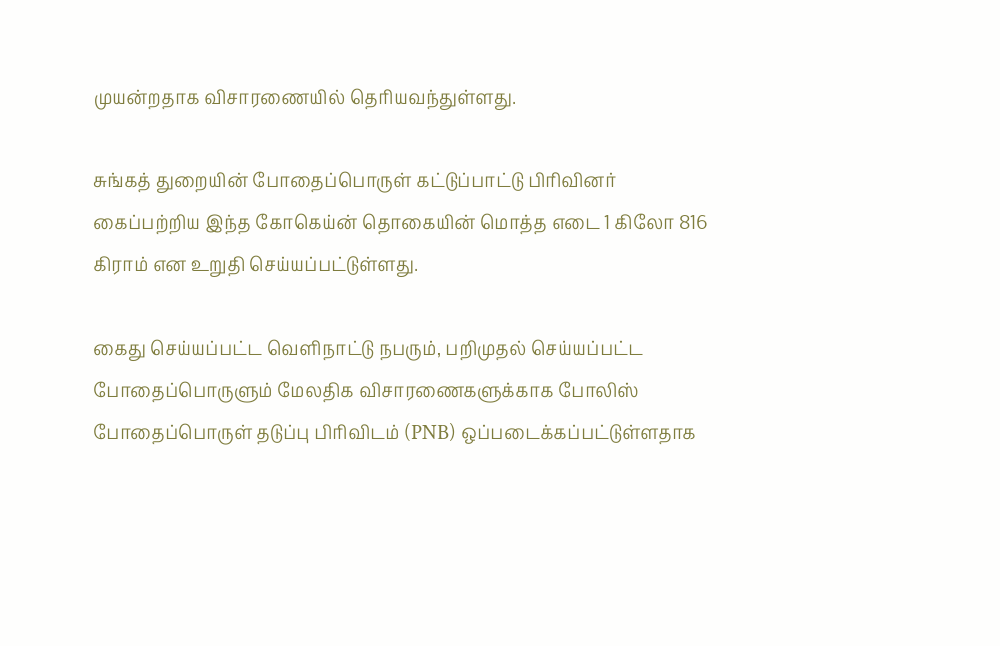முயன்றதாக விசாரணையில் தெரியவந்துள்ளது.

சுங்கத் துறையின் போதைப்பொருள் கட்டுப்பாட்டு பிரிவினர் கைப்பற்றிய இந்த கோகெய்ன் தொகையின் மொத்த எடை 1 கிலோ 816 கிராம் என உறுதி செய்யப்பட்டுள்ளது.

கைது செய்யப்பட்ட வெளிநாட்டு நபரும், பறிமுதல் செய்யப்பட்ட போதைப்பொருளும் மேலதிக விசாரணைகளுக்காக போலிஸ் போதைப்பொருள் தடுப்பு பிரிவிடம் (PNB) ஒப்படைக்கப்பட்டுள்ளதாக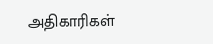அதிகாரிகள்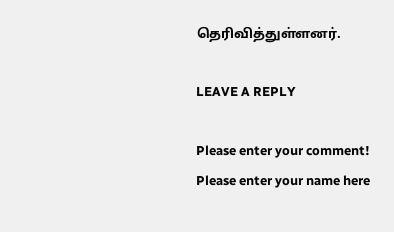தெரிவித்துள்ளனர்.

LEAVE A REPLY

Please enter your comment!
Please enter your name here